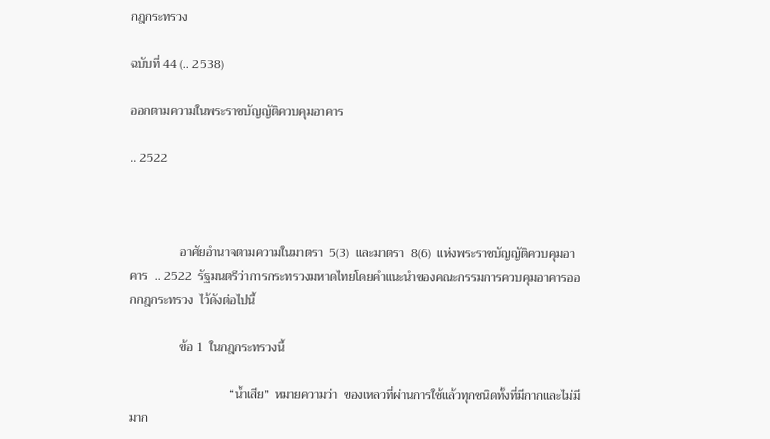กฎกระทรวง

ฉบับที่ 44 (.. 2538)

ออกตามความในพระราชบัญญัติควบคุมอาคาร

.. 2522



                อาศัยอำนาจตามความในมาตรา  5(3)  และมาตรา  8(6)  แห่งพระราชบัญญัติควบคุมอาคาร  .. 2522  รัฐมนตรีว่าการกระทรวงมหาดไทยโดยคำแนะนำของคณะกรรมการควบคุมอาคารออกกฎกระทรวง  ไว้ดังต่อไปนี้

                ข้อ 1  ในกฎกระทรวงนี้

                                “น้ำเสีย”  หมายความว่า  ของเหลวที่ผ่านการใช้แล้วทุกชนิดทั้งที่มีกากและไม่มีมาก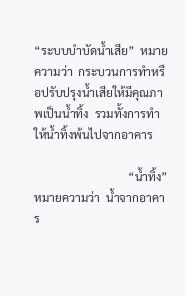“ระบบบำบัดน้ำเสีย”  หมายความว่า  กระบวนการทำหรือปรับปรุงน้ำเสียให้มีคุณภาพเป็นน้ำทิ้ง  รวมทั้งการทำให้น้ำทิ้งพ้นไปจากอาคาร

                                “น้ำทิ้ง”  หมายความว่า  น้ำจากอาคาร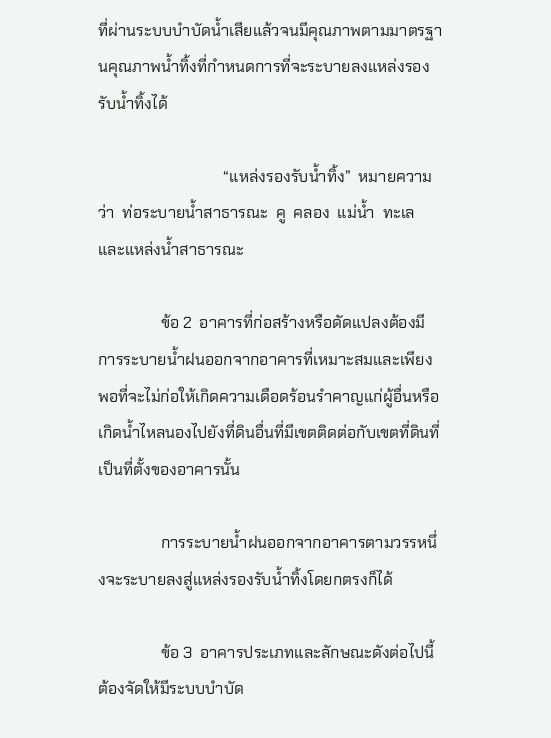ที่ผ่านระบบบำบัดน้ำเสียแล้วจนมีคุณภาพตามมาตรฐานคุณภาพน้ำทิ้งที่กำหนดการที่จะระบายลงแหล่งรองรับน้ำทิ้งได้

                                “แหล่งรองรับน้ำทิ้ง”  หมายความว่า  ท่อระบายน้ำสาธารณะ  คู  คลอง  แม่น้ำ  ทะเล  และแหล่งน้ำสาธารณะ

                ข้อ 2  อาคารที่ก่อสร้างหรือดัดแปลงต้องมีการระบายน้ำฝนออกจากอาคารที่เหมาะสมและเพียงพอที่จะไม่ก่อให้เกิดความเดือดร้อนรำคาญแก่ผู้อื่นหรือเกิดน้ำไหลนองไปยังที่ดินอื่นที่มีเขตติดต่อกับเขตที่ดินที่เป็นที่ตั้งของอาคารนั้น

                การระบายน้ำฝนออกจากอาคารตามวรรหนึ่งจะระบายลงสู่แหล่งรองรับน้ำทิ้งโดยกตรงก็ได้

                ข้อ 3  อาคารประเภทและลักษณะดังต่อไปนี้  ต้องจัดให้มีระบบบำบัด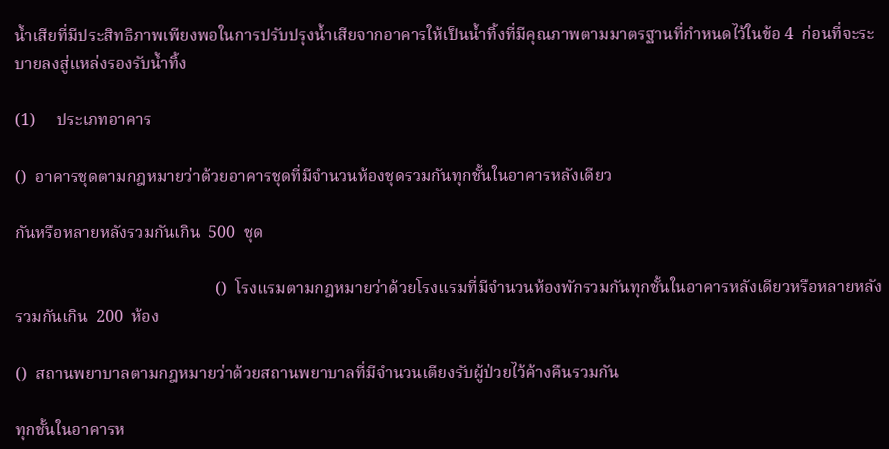น้ำเสียที่มีประสิทธิภาพเพียงพอในการปรับปรุงน้ำเสียจากอาคารให้เป็นน้ำทิ้งที่มีคุณภาพตามมาตรฐานที่กำหนดไว้ในข้อ 4  ก่อนที่จะระบายลงสู่แหล่งรองรับน้ำทิ้ง

(1)     ประเภทอาคาร

()  อาคารชุดตามกฎหมายว่าด้วยอาคารชุดที่มีจำนวนห้องชุดรวมกันทุกชั้นในอาคารหลังเดียว

กันหรือหลายหลังรวมกันเกิน  500  ชุด

                                                ()  โรงแรมตามกฎหมายว่าด้วยโรงแรมที่มีจำนวนห้องพักรวมกันทุกชั้นในอาคารหลังเดียวหรือหลายหลังรวมกันเกิน  200  ห้อง

()  สถานพยาบาลตามกฎหมายว่าด้วยสถานพยาบาลที่มีจำนวนเตียงรับผู้ป่วยไว้ค้างคืนรวมกัน

ทุกชั้นในอาคารห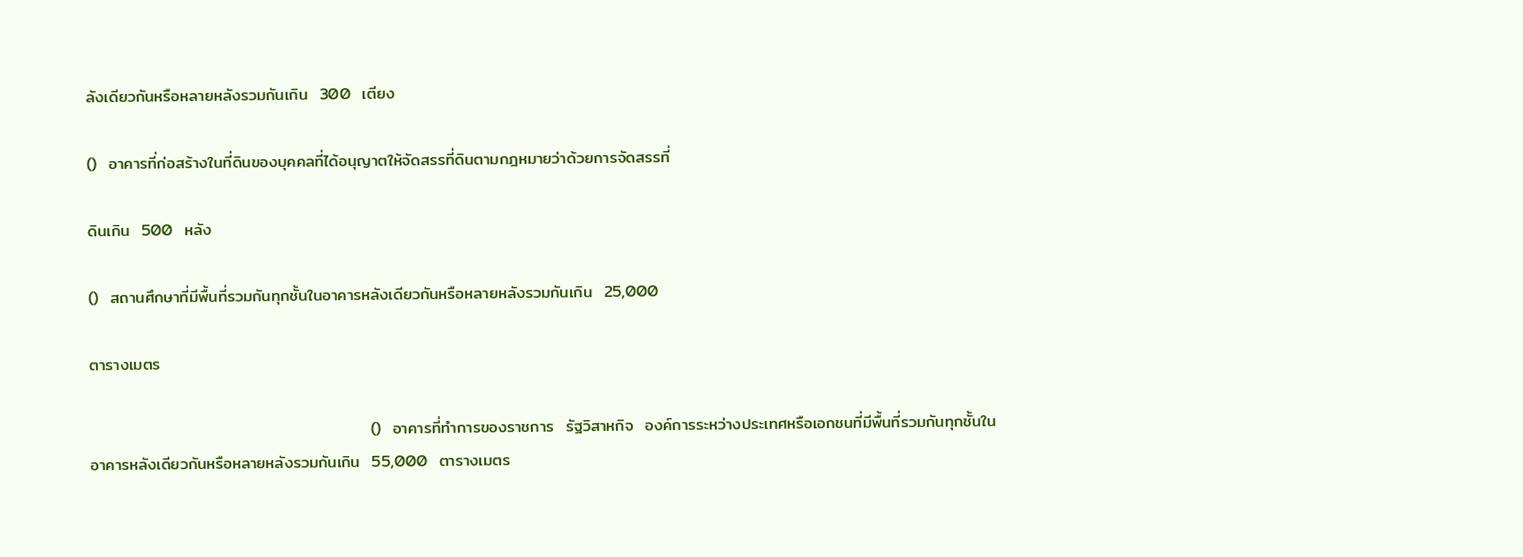ลังเดียวกันหรือหลายหลังรวมกันเกิน  300  เตียง

()  อาคารที่ก่อสร้างในที่ดินของบุคคลที่ได้อนุญาตให้จัดสรรที่ดินตามกฎหมายว่าด้วยการจัดสรรที่

ดินเกิน  500  หลัง

()  สถานศึกษาที่มีพื้นที่รวมกันทุกชั้นในอาคารหลังเดียวกันหรือหลายหลังรวมกันเกิน  25,000

ตารางเมตร

                                                ()  อาคารที่ทำการของราชการ  รัฐวิสาหกิจ  องค์การระหว่างประเทศหรือเอกชนที่มีพื้นที่รวมกันทุกชั้นในอาคารหลังเดียวกันหรือหลายหลังรวมกันเกิน  55,000  ตารางเมตร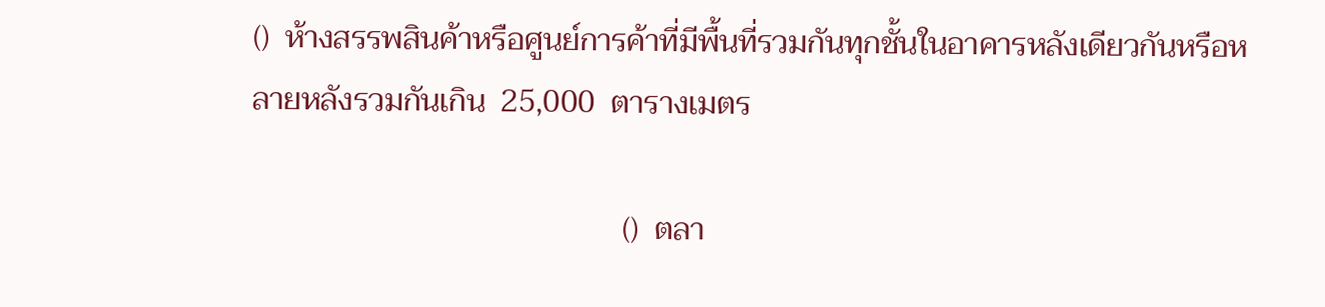()  ห้างสรรพสินค้าหรือศูนย์การค้าที่มีพื้นที่รวมกันทุกชั้นในอาคารหลังเดียวกันหรือหลายหลังรวมกันเกิน  25,000  ตารางเมตร

                                                ()  ตลา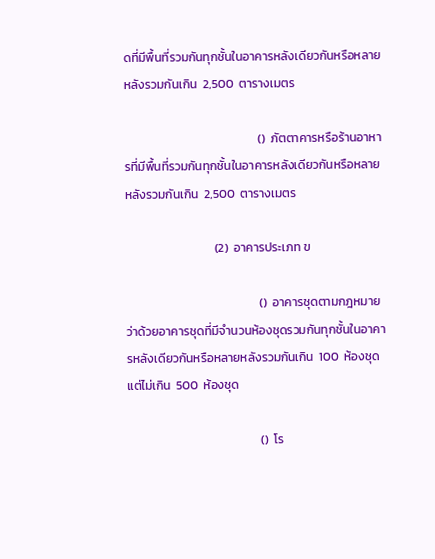ดที่มีพื้นที่รวมกันทุกชั้นในอาคารหลังเดียวกันหรือหลายหลังรวมกันเกิน  2,500  ตารางเมตร

                                                ()  ภัตตาคารหรือร้านอาหารที่มีพื้นที่รวมกันทุกชั้นในอาคารหลังเดียวกันหรือหลายหลังรวมกันเกิน  2,500  ตารางเมตร

                                (2)  อาคารประเภท ข

                                                ()  อาคารชุดตามกฎหมายว่าด้วยอาคารชุดที่มีจำนวนห้องชุดรวมกันทุกชั้นในอาคารหลังเดียวกันหรือหลายหลังรวมกันเกิน  100  ห้องชุด  แต่ไม่เกิน  500  ห้องชุด

                                                ()  โร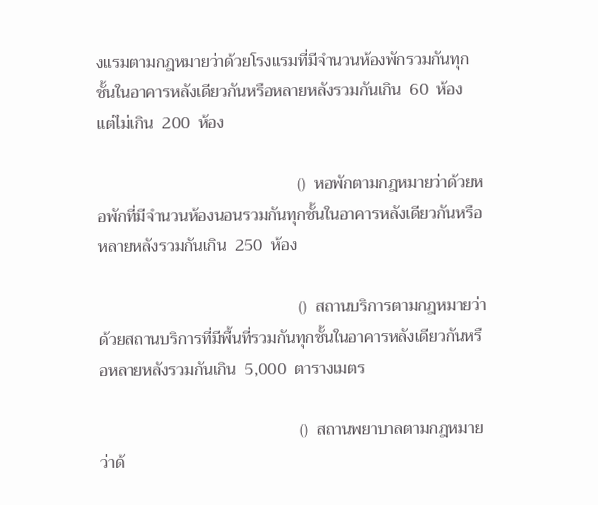งแรมตามกฎหมายว่าด้วยโรงแรมที่มีจำนวนห้องพักรวมกันทุกชั้นในอาคารหลังเดียวกันหรือหลายหลังรวมกันเกิน  60  ห้อง  แต่ไม่เกิน  200  ห้อง

                                                ()  หอพักตามกฎหมายว่าด้วยหอพักที่มีจำนวนห้องนอนรวมกันทุกชั้นในอาคารหลังเดียวกันหรือหลายหลังรวมกันเกิน  250  ห้อง

                                                ()  สถานบริการตามกฎหมายว่าด้วยสถานบริการที่มีพื้นที่รวมกันทุกชั้นในอาคารหลังเดียวกันหรือหลายหลังรวมกันเกิน  5,000  ตารางเมตร

                                                ()  สถานพยาบาลตามกฎหมายว่าด้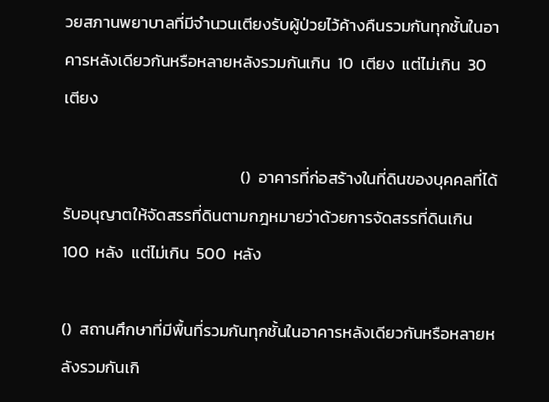วยสภานพยาบาลที่มีจำนวนเตียงรับผู้ป่วยไว้ค้างคืนรวมกันทุกชั้นในอาคารหลังเดียวกันหรือหลายหลังรวมกันเกิน  10  เตียง  แต่ไม่เกิน  30  เตียง

                                                ()  อาคารที่ก่อสร้างในที่ดินของบุคคลที่ได้รับอนุญาตให้จัดสรรที่ดินตามกฎหมายว่าด้วยการจัดสรรที่ดินเกิน  100  หลัง  แต่ไม่เกิน  500  หลัง

()  สถานศึกษาที่มีพื้นที่รวมกันทุกชั้นในอาคารหลังเดียวกันหรือหลายหลังรวมกันเกิ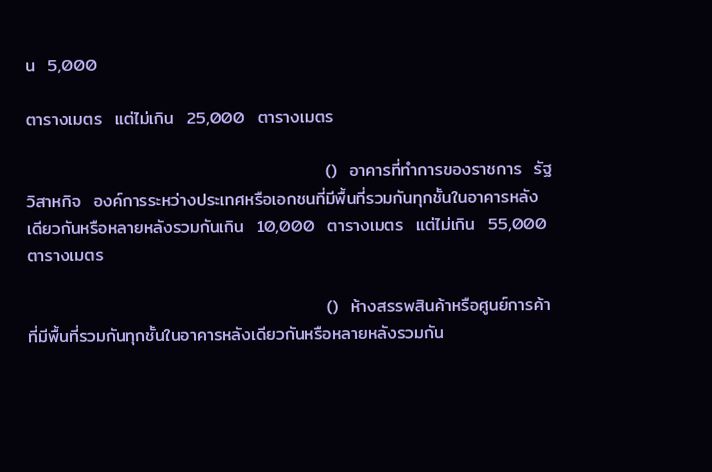น  5,000

ตารางเมตร  แต่ไม่เกิน  25,000  ตารางเมตร

                                                ()  อาคารที่ทำการของราชการ  รัฐวิสาหกิจ  องค์การระหว่างประเทศหรือเอกชนที่มีพื้นที่รวมกันทุกชั้นในอาคารหลังเดียวกันหรือหลายหลังรวมกันเกิน  10,000  ตารางเมตร  แต่ไม่เกิน  55,000  ตารางเมตร

                                                ()  ห้างสรรพสินค้าหรือศูนย์การค้าที่มีพื้นที่รวมกันทุกชั้นในอาคารหลังเดียวกันหรือหลายหลังรวมกัน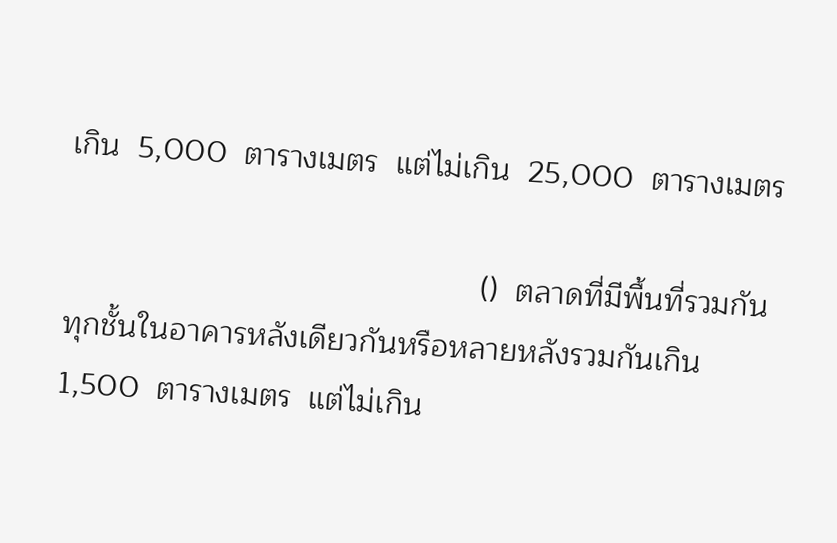เกิน  5,000  ตารางเมตร  แต่ไม่เกิน  25,000  ตารางเมตร

                                                ()  ตลาดที่มีพื้นที่รวมกันทุกชั้นในอาคารหลังเดียวกันหรือหลายหลังรวมกันเกิน  1,500  ตารางเมตร  แต่ไม่เกิน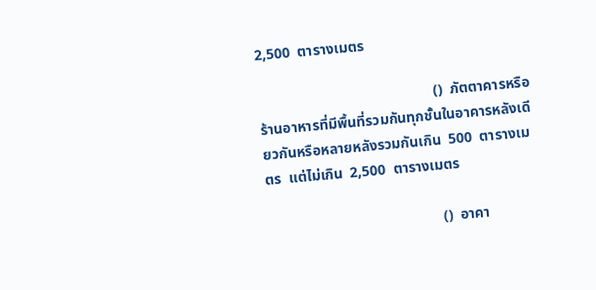2,500  ตารางเมตร

                                                ()  ภัตตาคารหรือร้านอาหารที่มีพื้นที่รวมกันทุกชั้นในอาคารหลังเดียวกันหรือหลายหลังรวมกันเกิน  500  ตารางเมตร  แต่ไม่เกิน  2,500  ตารางเมตร

                                                ()  อาคา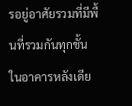รอยู่อาศัยรวมที่มีพื้นที่รวมกันทุกชั้นในอาคารหลังเดีย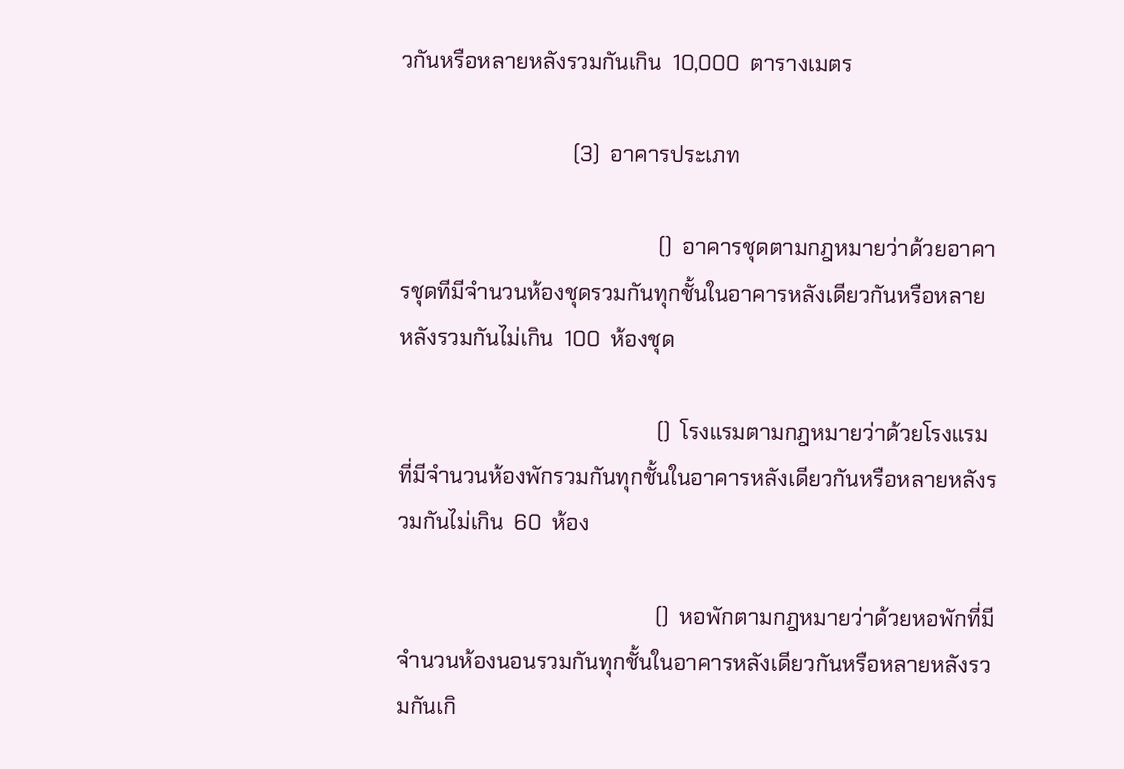วกันหรือหลายหลังรวมกันเกิน  10,000  ตารางเมตร

                                (3)  อาคารประเภท

                                                ()  อาคารชุดตามกฎหมายว่าด้วยอาคารชุดทีมีจำนวนห้องชุดรวมกันทุกชั้นในอาคารหลังเดียวกันหรือหลายหลังรวมกันไม่เกิน  100  ห้องชุด

                                                ()  โรงแรมตามกฎหมายว่าด้วยโรงแรมที่มีจำนวนห้องพักรวมกันทุกชั้นในอาคารหลังเดียวกันหรือหลายหลังรวมกันไม่เกิน  60  ห้อง

                                                ()  หอพักตามกฎหมายว่าด้วยหอพักที่มีจำนวนห้องนอนรวมกันทุกชั้นในอาคารหลังเดียวกันหรือหลายหลังรวมกันเกิ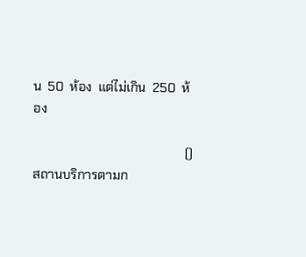น  50  ห้อง  แต่ไม่เกิน  250  ห้อง

                                                ()  สถานบริการตามก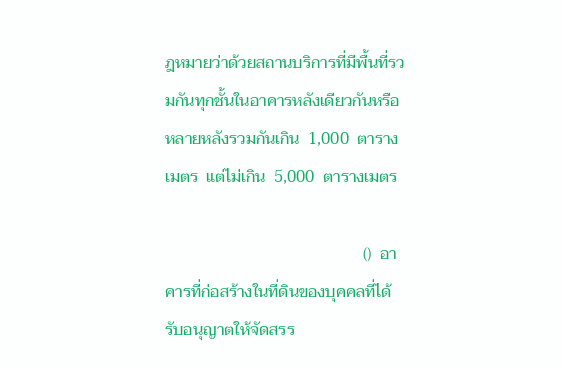ฎหมายว่าด้วยสถานบริการที่มีพื้นที่รวมกันทุกชั้นในอาคารหลังเดียวกันหรือหลายหลังรวมกันเกิน  1,000  ตารางเมตร  แต่ไม่เกิน  5,000  ตารางเมตร

                                                ()  อาคารที่ก่อสร้างในที่ดินของบุคคลที่ได้รับอนุญาตให้จัดสรร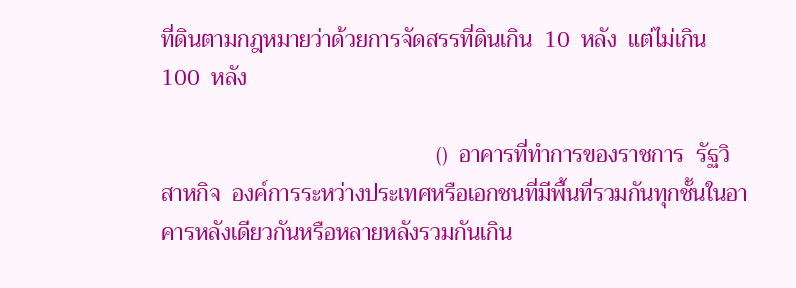ที่ดินตามกฎหมายว่าด้วยการจัดสรรที่ดินเกิน  10  หลัง  แต่ไม่เกิน  100  หลัง

                                                ()  อาคารที่ทำการของราชการ  รัฐวิสาหกิจ  องค์การระหว่างประเทศหรือเอกชนที่มีพื้นที่รวมกันทุกชั้นในอาคารหลังเดียวกันหรือหลายหลังรวมกันเกิน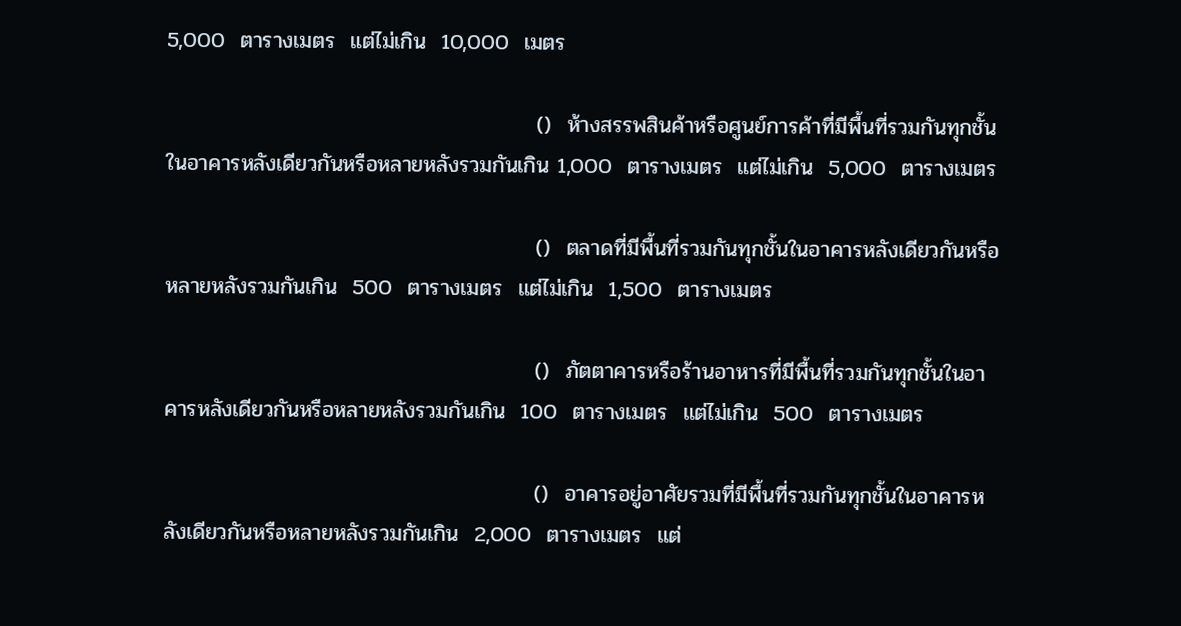5,000  ตารางเมตร  แต่ไม่เกิน  10,000  เมตร

                                                ()  ห้างสรรพสินค้าหรือศูนย์การค้าที่มีพื้นที่รวมกันทุกชั้นในอาคารหลังเดียวกันหรือหลายหลังรวมกันเกิน 1,000  ตารางเมตร  แต่ไม่เกิน  5,000  ตารางเมตร

                                                ()  ตลาดที่มีพื้นที่รวมกันทุกชั้นในอาคารหลังเดียวกันหรือหลายหลังรวมกันเกิน  500  ตารางเมตร  แต่ไม่เกิน  1,500  ตารางเมตร

                                                ()  ภัตตาคารหรือร้านอาหารที่มีพื้นที่รวมกันทุกชั้นในอาคารหลังเดียวกันหรือหลายหลังรวมกันเกิน  100  ตารางเมตร  แต่ไม่เกิน  500  ตารางเมตร

                                                ()  อาคารอยู่อาศัยรวมที่มีพื้นที่รวมกันทุกชั้นในอาคารหลังเดียวกันหรือหลายหลังรวมกันเกิน  2,000  ตารางเมตร  แต่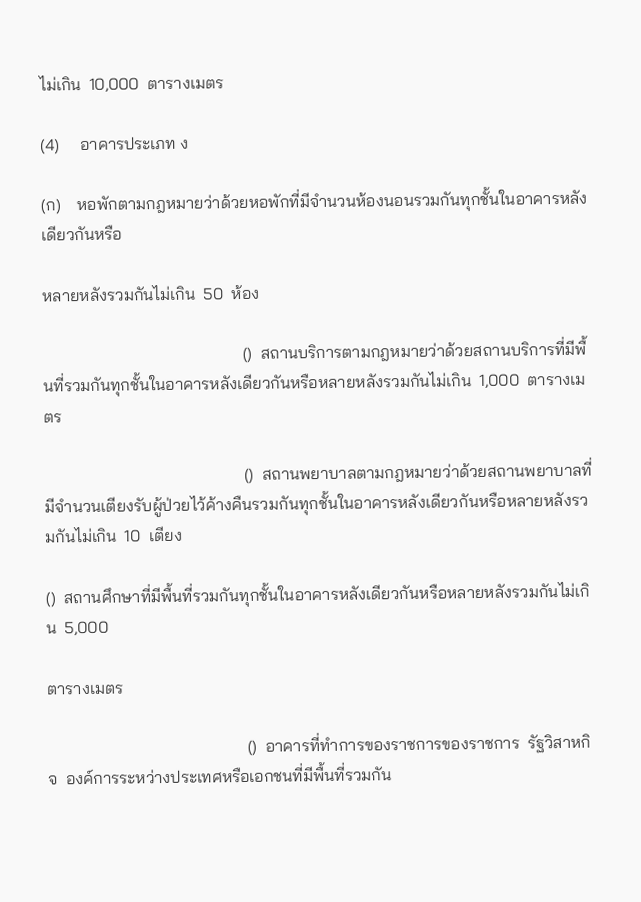ไม่เกิน  10,000  ตารางเมตร

(4)     อาคารประเภท ง

(ก)    หอพักตามกฎหมายว่าด้วยหอพักที่มีจำนวนห้องนอนรวมกันทุกชั้นในอาคารหลังเดียวกันหรือ

หลายหลังรวมกันไม่เกิน  50  ห้อง

                                                ()  สถานบริการตามกฎหมายว่าด้วยสถานบริการที่มีพื้นที่รวมกันทุกชั้นในอาคารหลังเดียวกันหรือหลายหลังรวมกันไม่เกิน  1,000  ตารางเมตร

                                                ()  สถานพยาบาลตามกฎหมายว่าด้วยสถานพยาบาลที่มีจำนวนเตียงรับผู้ป่วยไว้ค้างคืนรวมกันทุกชั้นในอาคารหลังเดียวกันหรือหลายหลังรวมกันไม่เกิน  10  เตียง

()  สถานศึกษาที่มีพื้นที่รวมกันทุกชั้นในอาคารหลังเดียวกันหรือหลายหลังรวมกันไม่เกิน  5,000

ตารางเมตร

                                                ()  อาคารที่ทำการของราชการของราชการ  รัฐวิสาหกิจ  องค์การระหว่างประเทศหรือเอกชนที่มีพื้นที่รวมกัน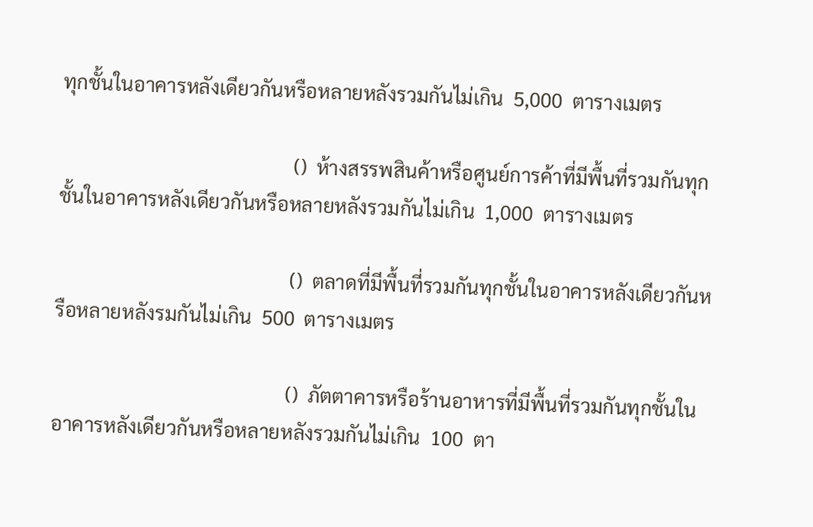ทุกชั้นในอาคารหลังเดียวกันหรือหลายหลังรวมกันไม่เกิน  5,000  ตารางเมตร

                                                ()  ห้างสรรพสินค้าหรือศูนย์การค้าที่มีพื้นที่รวมกันทุกชั้นในอาคารหลังเดียวกันหรือหลายหลังรวมกันไม่เกิน  1,000  ตารางเมตร

                                                ()  ตลาดที่มีพื้นที่รวมกันทุกชั้นในอาคารหลังเดียวกันหรือหลายหลังรมกันไม่เกิน  500  ตารางเมตร

                                                ()  ภัตตาคารหรือร้านอาหารที่มีพื้นที่รวมกันทุกชั้นในอาคารหลังเดียวกันหรือหลายหลังรวมกันไม่เกิน  100  ตา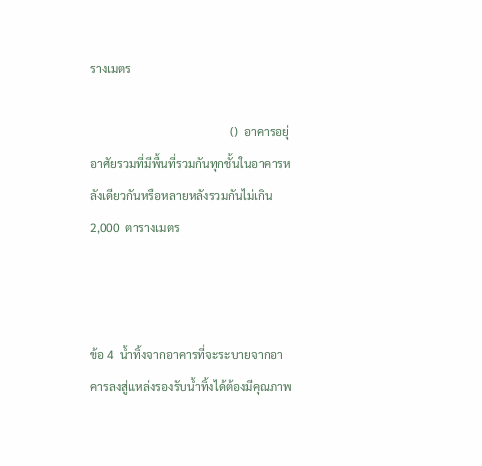รางเมตร

                                                ()  อาคารอยุ่อาศัยรวมที่มีพื้นที่รวมกันทุกชั้นในอาคารหลังเดียวกันหรือหลายหลังรวมกันไม่เกิน  2,000  ตารางเมตร



ข้อ 4  น้ำทิ้งจากอาคารที่จะระบายจากอาคารลงสู่แหล่งรองรับน้ำทิ้งได้ต้องมีคุณภาพ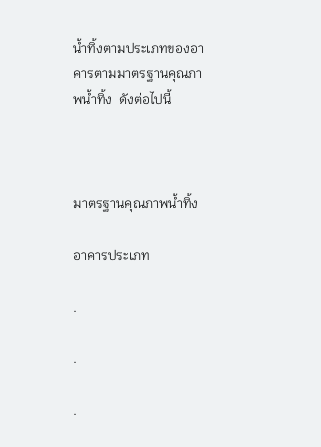น้ำทิ้งตามประเภทของอาคารตามมาตรฐานคุณภาพน้ำทิ้ง  ดังต่อไปนี้



มาตรฐานคุณภาพน้ำทิ้ง

อาคารประเภท

.

.

.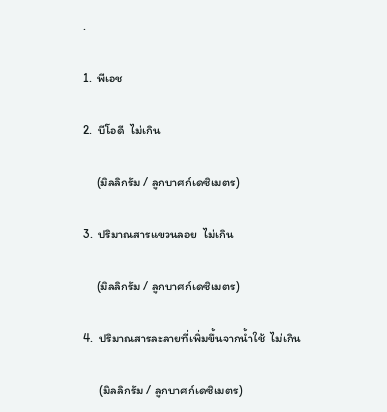.

1.  พีเอช

2.  บีโอดี  ไม่เกิน

     (มิลลิกรัม / ลูกบาศก์เดซิเมตร)

3.  ปริมาณสารแขวนลอย  ไม่เกิน

     (มิลลิกรัม / ลูกบาศก์เดซิเมตร)

4.  ปริมาณสารละลายที่เพิ่มขึ้นจากน้ำใช้  ไม่เกิน

      (มิลลิกรัม / ลูกบาศก์เดซิเมตร)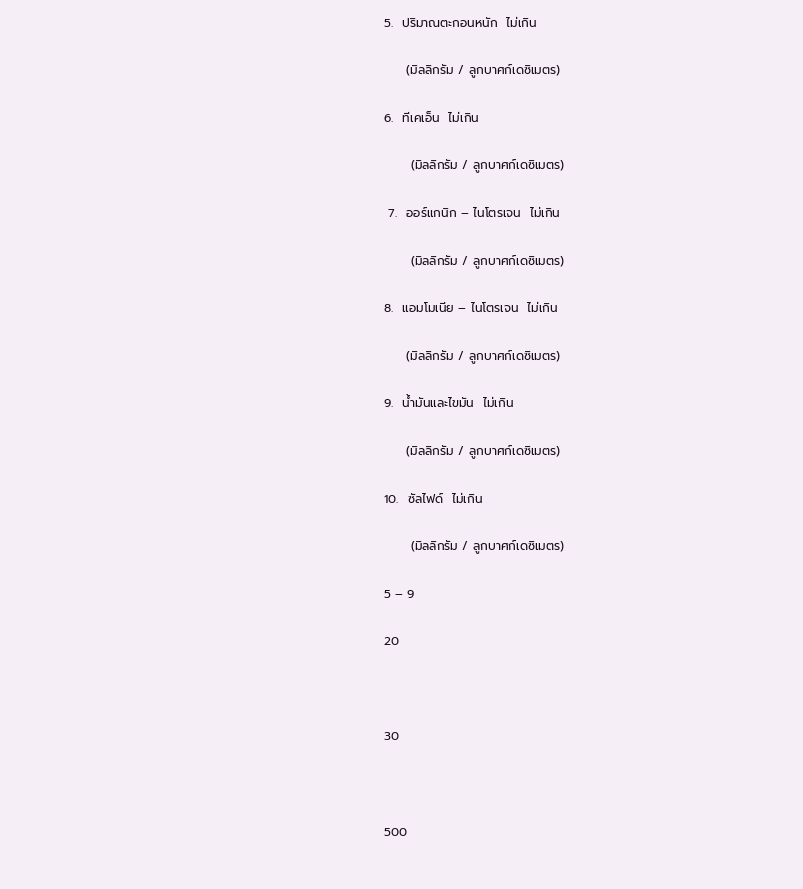5.  ปริมาณตะกอนหนัก  ไม่เกิน

     (มิลลิกรัม / ลูกบาศก์เดซิเมตร)

6.  ทีเคเอ็น  ไม่เกิน

      (มิลลิกรัม / ลูกบาศก์เดซิเมตร)

 7.  ออร์แกนิก – ไนโตรเจน  ไม่เกิน

      (มิลลิกรัม / ลูกบาศก์เดซิเมตร)

8.  แอมโมเนีย – ไนโตรเจน  ไม่เกิน

     (มิลลิกรัม / ลูกบาศก์เดซิเมตร)

9.  น้ำมันและไขมัน  ไม่เกิน

     (มิลลิกรัม / ลูกบาศก์เดซิเมตร)

10.  ซัลไฟด์  ไม่เกิน

      (มิลลิกรัม / ลูกบาศก์เดซิเมตร)

5 – 9

20



30



500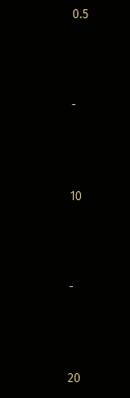0.5



-



10



-



20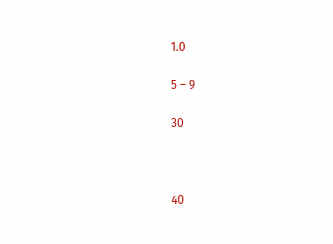1.0

5 – 9

30



40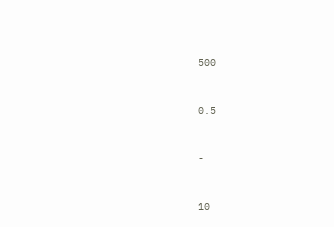500



0.5



-



10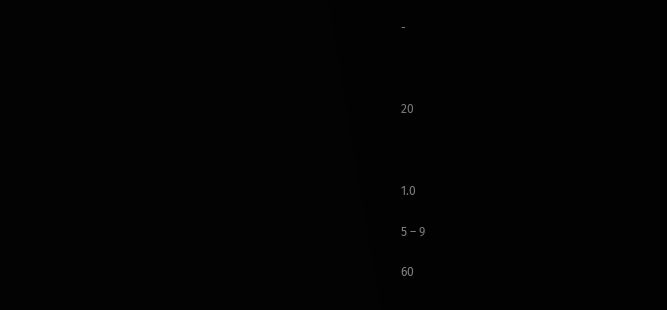-



20



1.0

5 – 9

60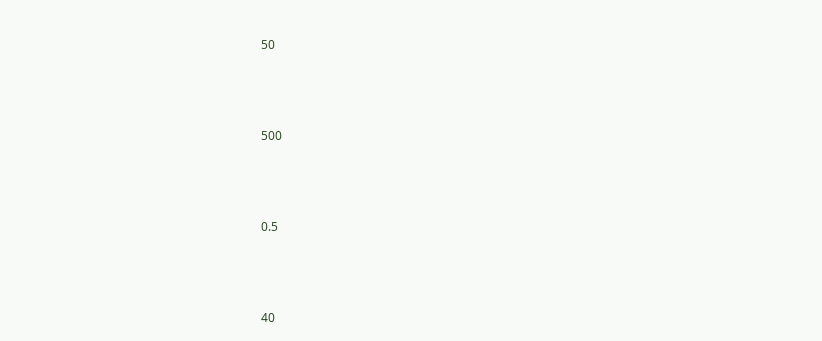50



500



0.5



40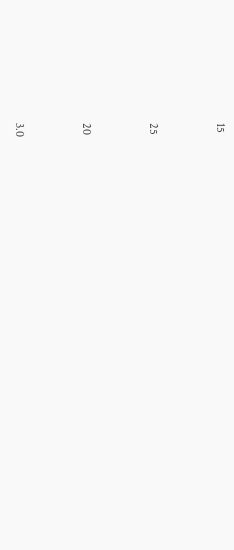15



25



20



3.0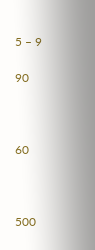5 – 9

90



60



500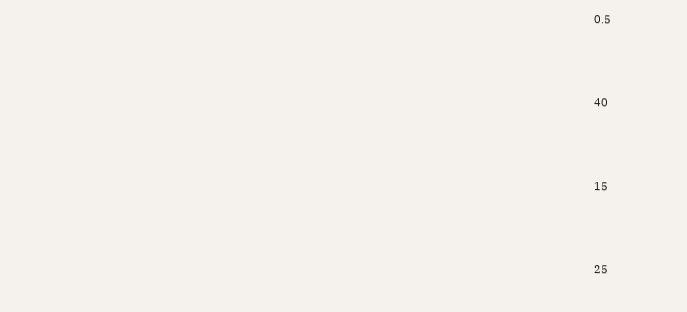0.5



40



15



25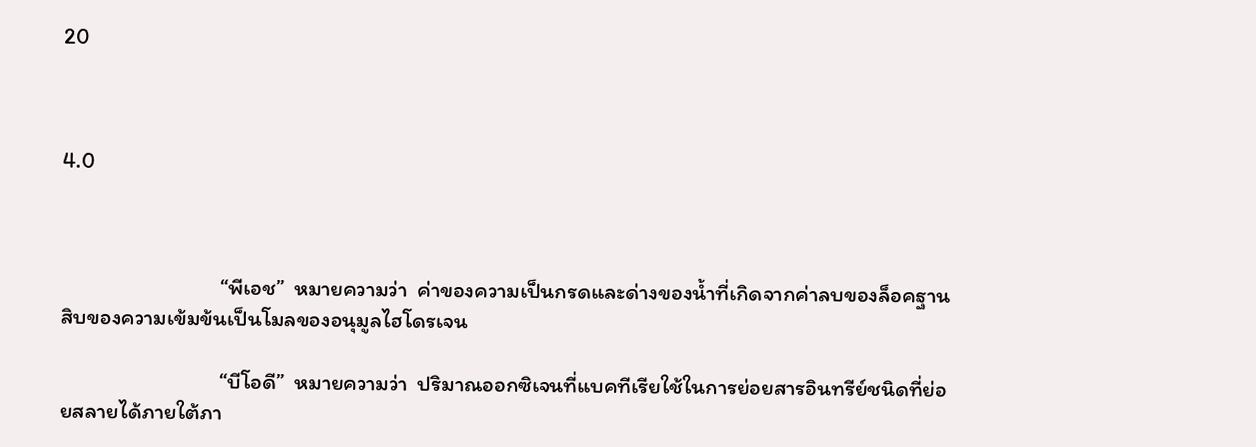20



4.0



                                “พีเอช”  หมายความว่า  ค่าของความเป็นกรดและด่างของน้ำที่เกิดจากค่าลบของล็อคฐานสิบของความเข้มข้นเป็นโมลของอนุมูลไฮโดรเจน

                                “บีโอดี”  หมายความว่า  ปริมาณออกซิเจนที่แบคทีเรียใช้ในการย่อยสารอินทรีย์ชนิดที่ย่อยสลายได้ภายใต้ภา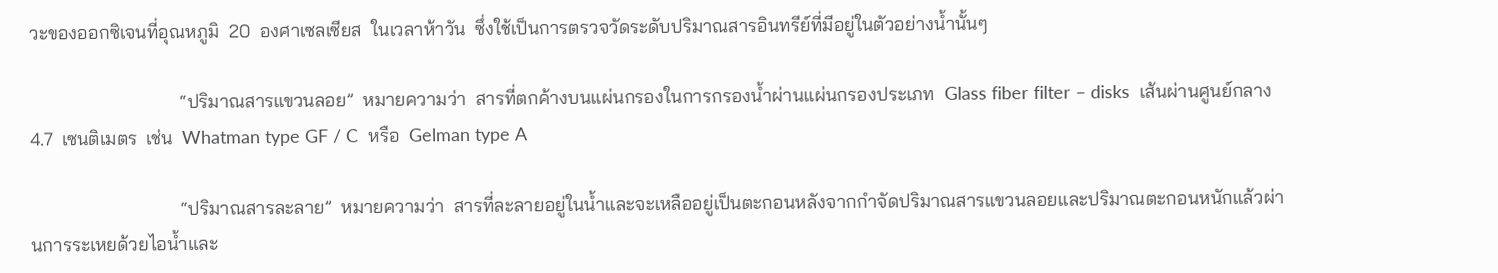วะของออกซิเจนที่อุณหภูมิ  20  องศาเซลเซียส  ในเวลาห้าวัน  ซึ่งใช้เป็นการตรวจวัดระดับปริมาณสารอินทรีย์ที่มีอยู่ในตัวอย่างน้ำนั้นๆ

                                “ปริมาณสารแขวนลอย”  หมายความว่า  สารที่ตกค้างบนแผ่นกรองในการกรองน้ำผ่านแผ่นกรองประเภท  Glass fiber filter – disks  เส้นผ่านศูนย์กลาง  4.7  เซนติเมตร  เช่น  Whatman type GF / C  หรือ  Gelman type A

                                “ปริมาณสารละลาย”  หมายความว่า  สารที่ละลายอยู่ในน้ำและจะเหลืออยู่เป็นตะกอนหลังจากกำจัดปริมาณสารแขวนลอยและปริมาณตะกอนหนักแล้วผ่านการระเหยด้วยไอน้ำและ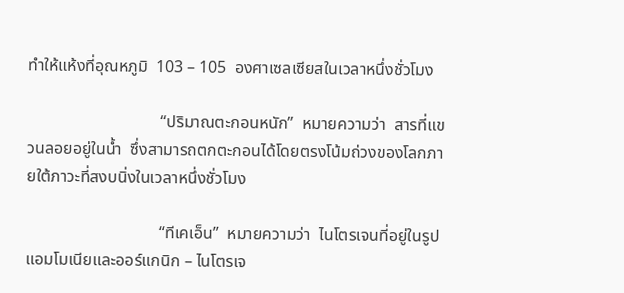ทำให้แห้งที่อุณหภูมิ  103 – 105  องศาเซลเซียสในเวลาหนึ่งชั่วโมง

                                “ปริมาณตะกอนหนัก”  หมายความว่า  สารที่แขวนลอยอยู่ในน้ำ  ซึ่งสามารถตกตะกอนได้โดยตรงโน้มถ่วงของโลกภายใต้ภาวะที่สงบนิ่งในเวลาหนึ่งชั่วโมง

                                “ทีเคเอ็น”  หมายความว่า  ไนโตรเจนที่อยู่ในรูปแอมโมเนียและออร์แกนิก – ไนโตรเจ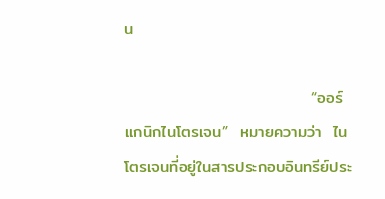น

                                “ออร์แกนิกไนโตรเจน”  หมายความว่า  ไนโตรเจนที่อยู่ในสารประกอบอินทรีย์ประ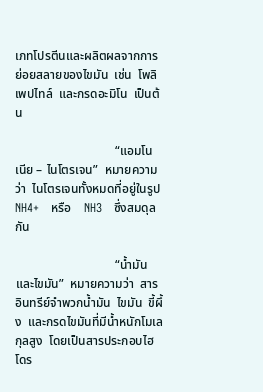เภทโปรตีนและผลิตผลจากการย่อยสลายของไขมัน  เช่น  โพลิเพปไทล์  และกรดอะมิโน  เป็นต้น

                                “แอมโนเนีย – ไนโตรเจน”  หมายความว่า  ไนโตรเจนทั้งหมดที่อยู่ในรูป  NH4+   หรือ    NH3   ซึ่งสมดุลกัน

                                “น้ำมันและไขมัน”  หมายความว่า  สารอินทรีย์จำพวกน้ำมัน  ไขมัน  ขี้ผึ้ง  และกรดไขมันที่มีน้ำหนักโมเลกุลสูง  โดยเป็นสารประกอบไฮโดร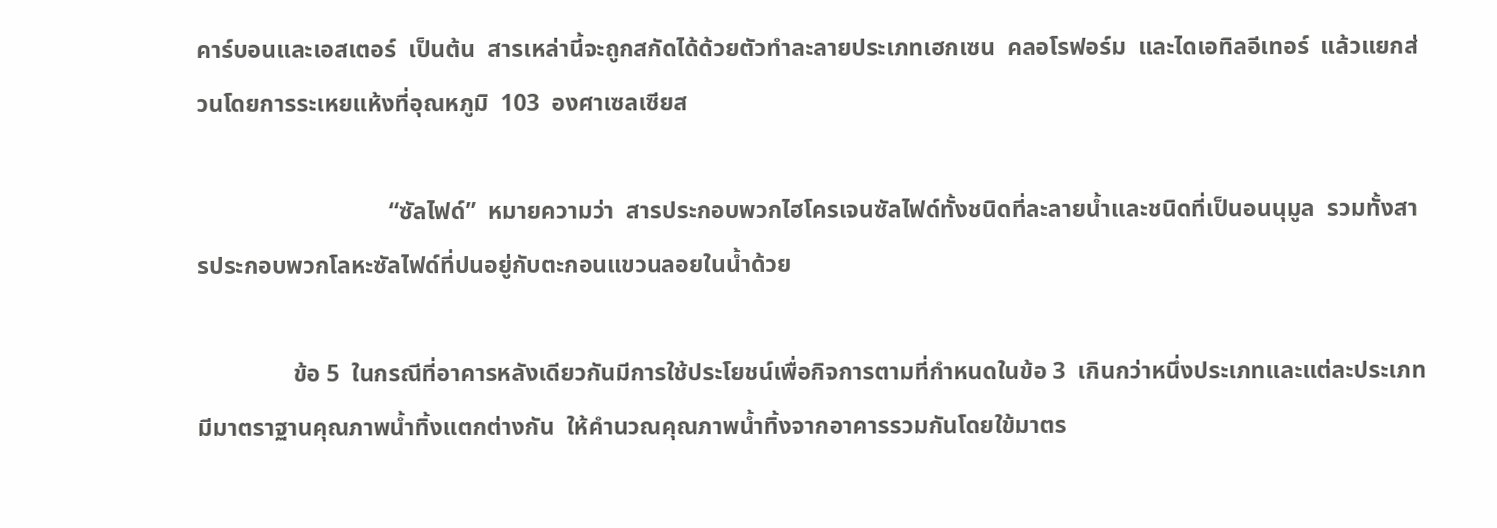คาร์บอนและเอสเตอร์  เป็นต้น  สารเหล่านี้จะถูกสกัดได้ด้วยตัวทำละลายประเภทเฮกเซน  คลอโรฟอร์ม  และไดเอทิลอีเทอร์  แล้วแยกส่วนโดยการระเหยแห้งที่อุณหภูมิ  103  องศาเซลเซียส

                                “ซัลไฟด์”  หมายความว่า  สารประกอบพวกไฮโครเจนซัลไฟด์ทั้งชนิดที่ละลายน้ำและชนิดที่เป็นอนนุมูล  รวมทั้งสารประกอบพวกโลหะซัลไฟด์ที่ปนอยู่กับตะกอนแขวนลอยในน้ำด้วย

                ข้อ 5  ในกรณีที่อาคารหลังเดียวกันมีการใช้ประโยชน์เพื่อกิจการตามที่กำหนดในข้อ 3  เกินกว่าหนึ่งประเภทและแต่ละประเภทมีมาตราฐานคุณภาพน้ำทิ้งแตกต่างกัน  ให้คำนวณคุณภาพน้ำทิ้งจากอาคารรวมกันโดยใข้มาตร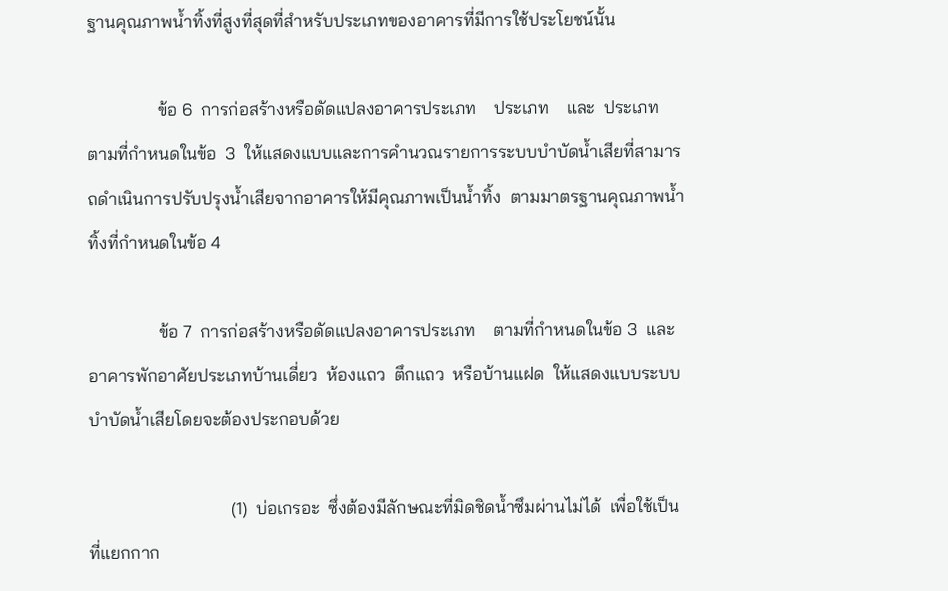ฐานคุณภาพน้ำทิ้งที่สูงที่สุดที่สำหรับประเภทของอาคารที่มีการใช้ประโยชน์นั้น

                ข้อ 6  การก่อสร้างหรือดัดแปลงอาคารประเภท    ประเภท    และ  ประเภท    ตามที่กำหนดในข้อ  3  ให้แสดงแบบและการคำนวณรายการระบบบำบัดน้ำเสียที่สามารถดำเนินการปรับปรุงน้ำเสียจากอาคารให้มีคุณภาพเป็นน้ำทิ้ง  ตามมาตรฐานคุณภาพน้ำทิ้งที่กำหนดในข้อ 4

                ข้อ 7  การก่อสร้างหรือดัดแปลงอาคารประเภท    ตามที่กำหนดในข้อ 3  และอาคารพักอาศัยประเภทบ้านเดี่ยว  ห้องแถว  ตึกแถว  หรือบ้านแฝด  ให้แสดงแบบระบบบำบัดน้ำเสียโดยจะต้องประกอบด้วย

                                (1)  บ่อเกรอะ  ซึ่งต้องมีลักษณะที่มิดชิดน้ำซึมผ่านไม่ได้  เพื่อใช้เป็นที่แยกกาก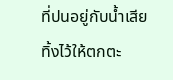ที่ปนอยู่กับน้ำเสียทิ้งไว้ให้ตกตะ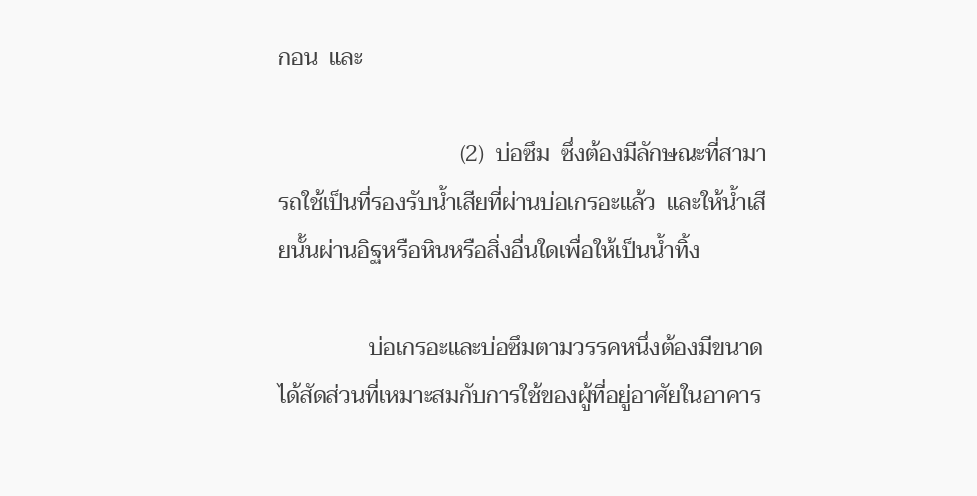กอน  และ

                                (2)  บ่อซึม  ซึ่งต้องมีลักษณะที่สามารถใช้เป็นที่รองรับน้ำเสียที่ผ่านบ่อเกรอะแล้ว  และให้น้ำเสียนั้นผ่านอิฐหรือหินหรือสิ่งอื่นใดเพื่อให้เป็นน้ำทิ้ง

                บ่อเกรอะและบ่อซึมตามวรรคหนึ่งต้องมีขนาดได้สัดส่วนที่เหมาะสมกับการใช้ของผู้ที่อยู่อาศัยในอาคาร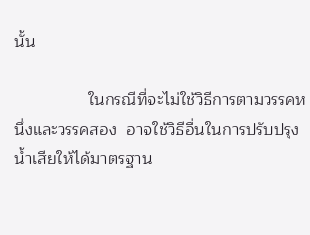นั้น

                ในกรณีที่จะไม่ใช้วิธีการตามวรรคหนึ่งและวรรคสอง  อาจใช้วิธีอื่นในการปรับปรุงน้ำเสียให้ได้มาตรฐาน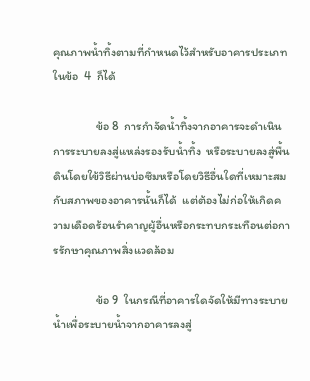คุณภาพน้ำทิ้งตามที่กำหนดไว้สำหรับอาคารประเภท    ในข้อ  4  ก็ได้

                ข้อ 8  การกำจัดน้ำทิ้งจากอาคารจะดำเนินการระบายลงสู่แหล่งรองรับน้ำทิ้ง  หรือระบายลงสู่พื้นดินโดยใข้วิธีผ่านบ่อซึมหรือโดยวิธีอื่นใดที่เหมาะสมกับสภาพของอาคารนั้นก็ได้  แต่ต้องไม่ก่อให้เกิดความเดือดร้อนรำคาญผู้อื่นหรือกระทบกระเทือนต่อการรักษาคุณภาพสิ่งแวดล้อม

                ข้อ 9  ในกรณีที่อาคารใดจัดให้มีทางระบายน้ำเพื่อระบายน้ำจากอาคารลงสู่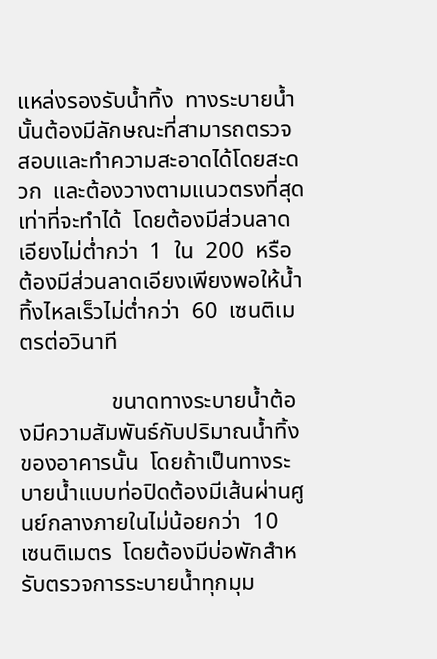แหล่งรองรับน้ำทิ้ง  ทางระบายน้ำนั้นต้องมีลักษณะที่สามารถตรวจสอบและทำความสะอาดได้โดยสะดวก  และต้องวางตามแนวตรงที่สุดเท่าที่จะทำได้  โดยต้องมีส่วนลาดเอียงไม่ต่ำกว่า  1  ใน  200  หรือ ต้องมีส่วนลาดเอียงเพียงพอให้น้ำทิ้งไหลเร็วไม่ต่ำกว่า  60  เซนติเมตรต่อวินาที

                ขนาดทางระบายน้ำต้องมีความสัมพันธ์กับปริมาณน้ำทิ้งของอาคารนั้น  โดยถ้าเป็นทางระบายน้ำแบบท่อปิดต้องมีเส้นผ่านศูนย์กลางภายในไม่น้อยกว่า  10  เซนติเมตร  โดยต้องมีบ่อพักสำหรับตรวจการระบายน้ำทุกมุม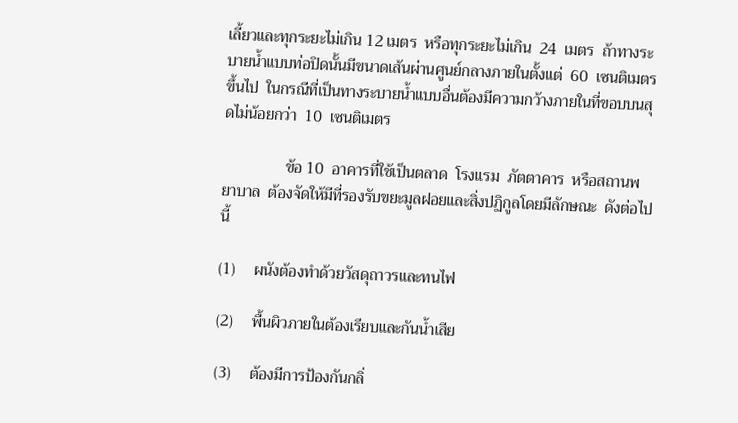เลี้ยวและทุกระยะไม่เกิน 12 เมตร  หรือทุกระยะไม่เกิน  24  เมตร  ถ้าทางระบายน้ำแบบท่อปิดนั้นมีขนาดเส้นผ่านศูนย์กลางภายในตั้งแต่  60  เซนติเมตรขึ้นไป  ในกรณีที่เป็นทางระบายน้ำแบบอื่นต้องมีความกว้างภายในที่ขอบบนสุดไม่น้อยกว่า  10  เซนติเมตร

                ข้อ 10  อาคารที่ใช้เป็นตลาด  โรงแรม  ภัตตาคาร  หรือสถานพยาบาล  ต้องจัดให้มีที่รองรับขยะมูลฝอยและสิ่งปฏิกูลโดยมีลักษณะ  ดังต่อไปนี้

(1)     ผนังต้องทำด้วยวัสดุถาวรและทนไฟ

(2)     พื้นผิวภายในต้องเรียบและกันน้ำเสีย

(3)     ต้องมีการป้องกันกลิ่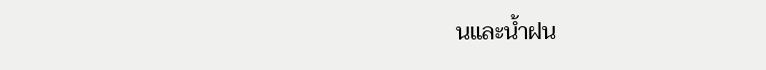นและน้ำฝน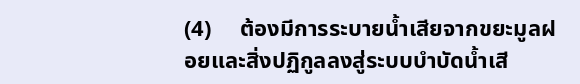(4)     ต้องมีการระบายน้ำเสียจากขยะมูลฝอยและสิ่งปฏิกูลลงสู่ระบบบำบัดน้ำเสี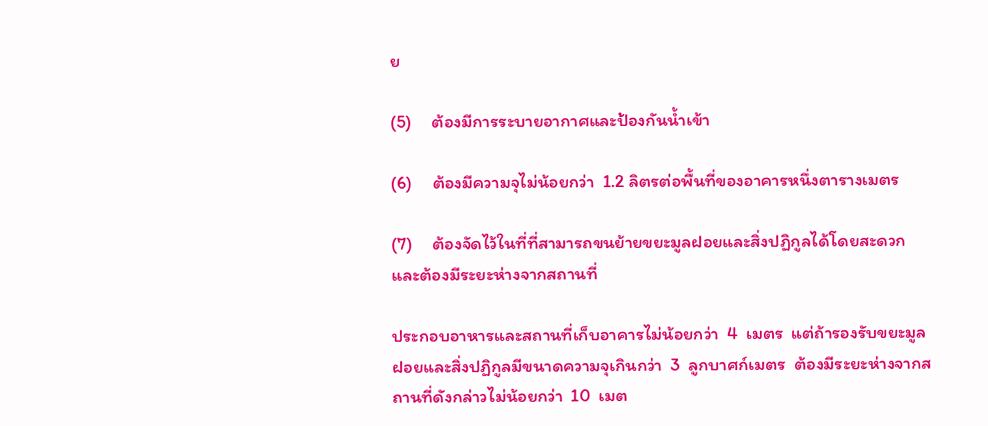ย

(5)     ต้องมีการระบายอากาศและป้องกันน้ำเข้า

(6)     ต้องมีความจุไม่น้อยกว่า  1.2 ลิตรต่อพื้นที่ของอาคารหนึ่งตารางเมตร

(7)     ต้องจัดไว้ในที่ที่สามารถขนย้ายขยะมูลฝอยและสิ่งปฏิกูลได้โดยสะดวกและต้องมีระยะห่างจากสถานที่

ประกอบอาหารและสถานที่เก็บอาคารไม่น้อยกว่า  4  เมตร  แต่ถ้ารองรับขยะมูลฝอยและสิ่งปฏิกูลมีขนาดความจุเกินกว่า  3  ลูกบาศก์เมตร  ต้องมีระยะห่างจากสถานที่ดังกล่าวไม่น้อยกว่า  10  เมต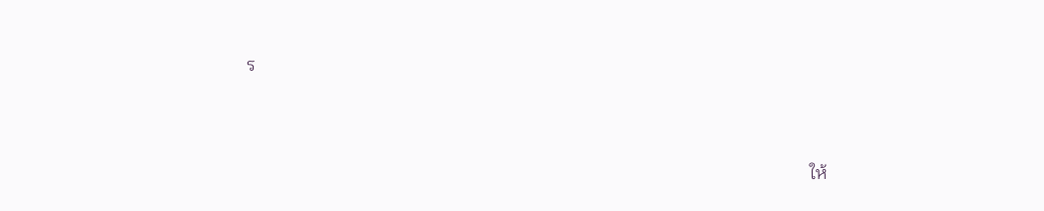ร



                                                                                                                                ให้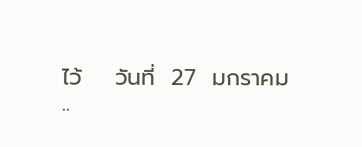ไว้    วันที่  27  มกราคม  ..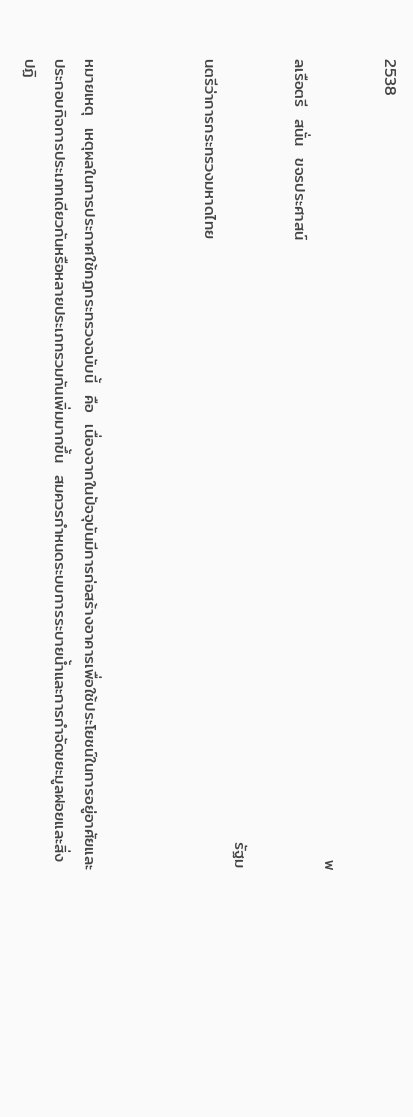2538

                                                                                                                                         พลเรือตรี  สนั่น  ขจรประศาสน์

                                                                                                                                      รัฐมนตรีว่าการกระทรวงมหาดไทย



หมายเหตุ  เหตุผลในการประกาศใช้กฎกระทรวงฉบับนี้  คือ  เนื่องจากในปัจจุบันมีการก่อสร้างอาคารเพื่อใช้ประโยชน์ในการอยู่อาศัยและประกอบกิจการประเภทเดียวกันหรือหลายประเภทรวมกันเพิ่มมากขึ้น  สมควรกำหนดระบบการระบายน้ำและการกำจัดขยะมูลฝอยและสิ่งปฏิ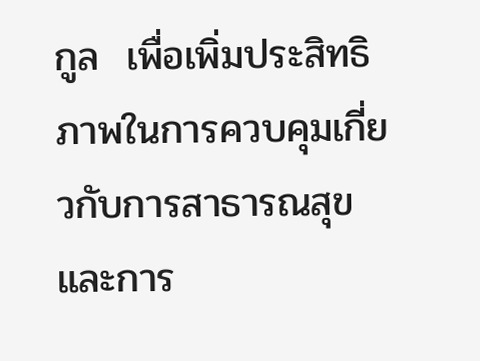กูล  เพื่อเพิ่มประสิทธิภาพในการควบคุมเกี่ยวกับการสาธารณสุข  และการ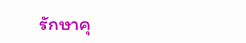รักษาคุ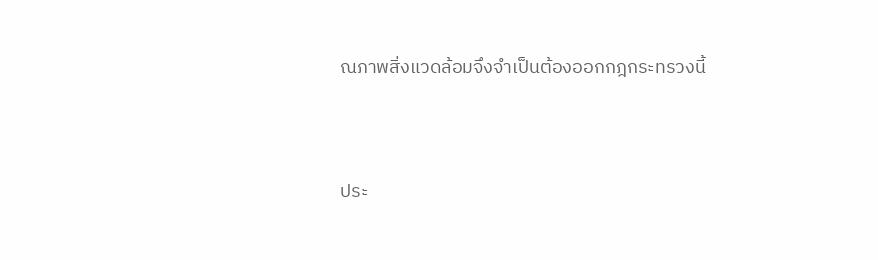ณภาพสิ่งแวดล้อมจึงจำเป็นต้องออกกฎกระทรวงนี้



ประ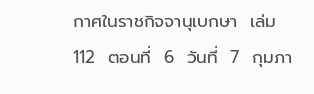กาศในราชกิจจานุเบกษา  เล่ม  112  ตอนที่  6  วันที่  7  กุมภา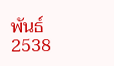พันธ์  2538